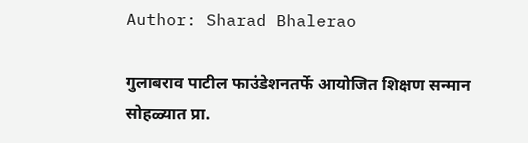Author: Sharad Bhalerao

गुलाबराव पाटील फाउंडेशनतर्फे आयोजित शिक्षण सन्मान सोहळ्यात प्रा.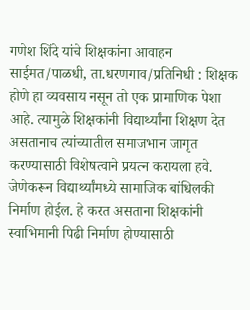गणेश शिंदे यांचे शिक्षकांना आवाहन साईमत/पाळधी, ता.धरणगाव/प्रतिनिधी : शिक्षक होणे हा व्यवसाय नसून तो एक प्रामाणिक पेशा आहे. त्यामुळे शिक्षकांनी विद्यार्थ्यांना शिक्षण देत असतानाच त्यांच्यातील समाजभान जागृत करण्यासाठी विशेषत्वाने प्रयत्न करायला हवे. जेणेकरून विद्यार्थ्यांमध्ये सामाजिक बांधिलकी निर्माण होईल. हे करत असताना शिक्षकांनी स्वाभिमानी पिढी निर्माण होण्यासाठी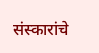संस्कारांचे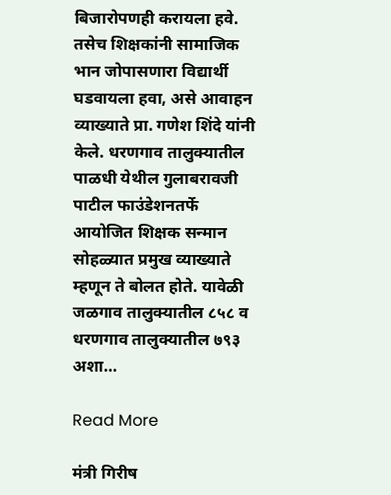बिजारोपणही करायला हवे. तसेच शिक्षकांनी सामाजिक भान जोपासणारा विद्यार्थी घडवायला हवा, असे आवाहन व्याख्याते प्रा. गणेश शिंदे यांनी केले. धरणगाव तालुक्यातील पाळधी येथील गुलाबरावजी पाटील फाउंडेशनतर्फे आयोजित शिक्षक सन्मान सोहळ्यात प्रमुख व्याख्याते म्हणून ते बोलत होते. यावेळी जळगाव तालुक्यातील ८५८ व धरणगाव तालुक्यातील ७९३ अशा…

Read More

मंत्री गिरीष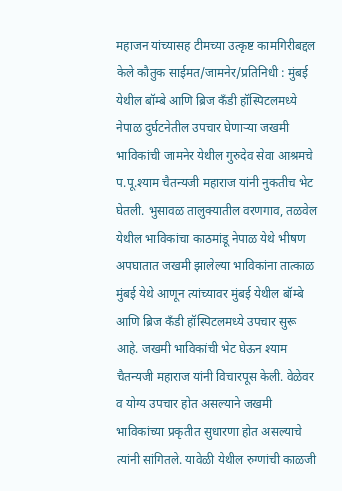महाजन यांच्यासह टीमच्या उत्कृष्ट कामगिरीबद्दल केले कौतुक साईमत/जामनेर/प्रतिनिधी : मुंबई येथील बॉम्बे आणि ब्रिज कँडी हॉस्पिटलमध्ये नेपाळ दुर्घटनेतील उपचार घेणाऱ्या जखमी भाविकांची जामनेर येथील गुरुदेव सेवा आश्रमचे प.पू.श्याम चैतन्यजी महाराज यांनी नुकतीच भेट घेतली. भुसावळ तालुक्यातील वरणगाव, तळवेल येथील भाविकांचा काठमांडू नेपाळ येथे भीषण अपघातात जखमी झालेल्या भाविकांना तात्काळ मुंबई येथे आणून त्यांच्यावर मुंबई येथील बॉम्बे आणि ब्रिज कँडी हॉस्पिटलमध्ये उपचार सुरू आहे. जखमी भाविकांची भेट घेऊन श्याम चैतन्यजी महाराज यांनी विचारपूस केली. वेळेवर व योग्य उपचार होत असल्याने जखमी भाविकांच्या प्रकृतीत सुधारणा होत असल्याचे त्यांनी सांगितले. यावेळी येथील रुग्णांची काळजी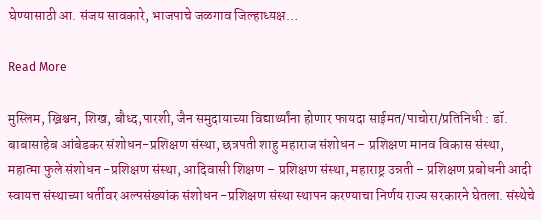घेण्यासाठी आ. संजय सावकारे, भाजपाचे जळगाव जिल्हाध्यक्ष…

Read More

मुस्लिम, ख्रिश्चन, शिख, बौध्द,पारशी, जैन समुदायाच्या विद्यार्थ्यांना होणार फायदा साईमत/पाचोरा/प्रतिनिधी : डॉ. बाबासाहेब आंबेडकर संशोधन-प्रशिक्षण संस्था, छत्रपती शाहु महाराज संशोधन – प्रशिक्षण मानव विकास संस्था, महात्मा फुले संशोधन -प्रशिक्षण संस्था, आदिवासी शिक्षण – प्रशिक्षण संस्था, महाराष्ट्र उन्नती – प्रशिक्षण प्रबोधनी आदी स्वायत्त संस्थाच्या धर्तीवर अल्पसंख्यांक संशोधन -प्रशिक्षण संस्था स्थापन करण्याचा निर्णय राज्य सरकारने घेतला. संस्थेचे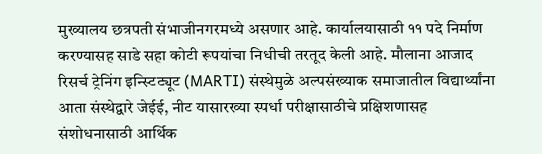मुख्यालय छत्रपती संभाजीनगरमध्ये असणार आहे. कार्यालयासाठी ११ पदे निर्माण करण्यासह साडे सहा कोटी रूपयांचा निधीची तरतूद केली आहे. मौलाना आजाद रिसर्च ट्रेनिंग इन्स्टिट्यूट (MARTI) संस्थेमुळे अल्पसंख्याक समाजातील विद्यार्थ्यांना आता संस्थेद्वारे जेईई, नीट यासारख्या स्पर्धा परीक्षासाठीचे प्रक्षिशणासह संशोधनासाठी आर्थिक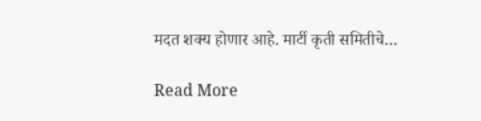मदत शक्य होणार आहे. मार्टी कृती समितीचे…

Read More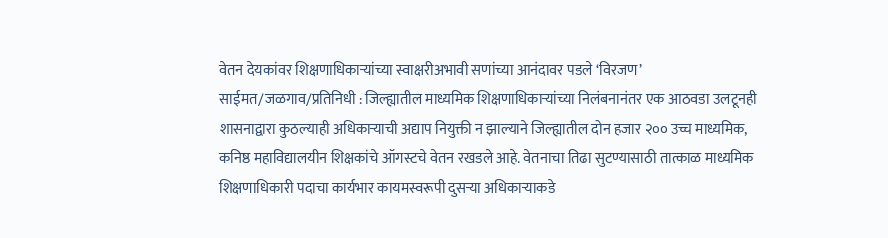वेतन देयकांवर शिक्षणाधिकाऱ्यांच्या स्वाक्षरीअभावी सणांच्या आनंदावर पडले ‘विरजण’ साईमत/जळगाव/प्रतिनिधी : जिल्ह्यातील माध्यमिक शिक्षणाधिकाऱ्यांच्या निलंबनानंतर एक आठवडा उलटूनही शासनाद्वारा कुठल्याही अधिकाऱ्याची अद्याप नियुक्ती न झाल्याने जिल्ह्यातील दोन हजार २०० उच्च माध्यमिक, कनिष्ठ महाविद्यालयीन शिक्षकांचे ऑगस्टचे वेतन रखडले आहे. वेतनाचा तिढा सुटण्यासाठी तात्काळ माध्यमिक शिक्षणाधिकारी पदाचा कार्यभार कायमस्वरूपी दुसऱ्या अधिकाऱ्याकडे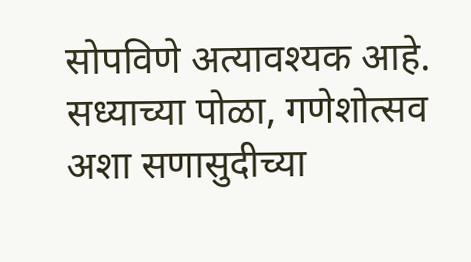सोपविणे अत्यावश्यक आहे. सध्याच्या पोळा, गणेशोत्सव अशा सणासुदीच्या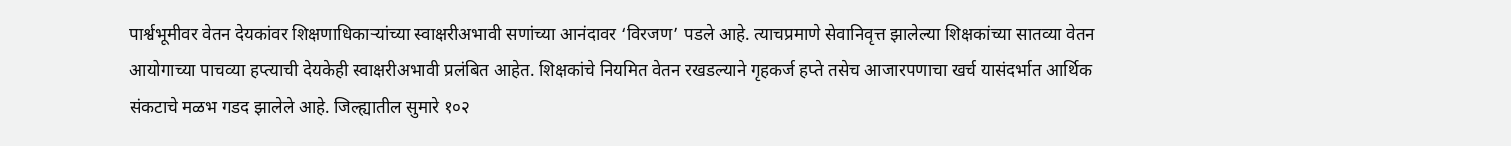पार्श्वभूमीवर वेतन देयकांवर शिक्षणाधिकाऱ्यांच्या स्वाक्षरीअभावी सणांच्या आनंदावर ‘विरजण’ पडले आहे. त्याचप्रमाणे सेवानिवृत्त झालेल्या शिक्षकांच्या सातव्या वेतन आयोगाच्या पाचव्या हप्त्याची देयकेही स्वाक्षरीअभावी प्रलंबित आहेत. शिक्षकांचे नियमित वेतन रखडल्याने गृहकर्ज हप्ते तसेच आजारपणाचा खर्च यासंदर्भात आर्थिक संकटाचे मळभ गडद झालेले आहे. जिल्ह्यातील सुमारे १०२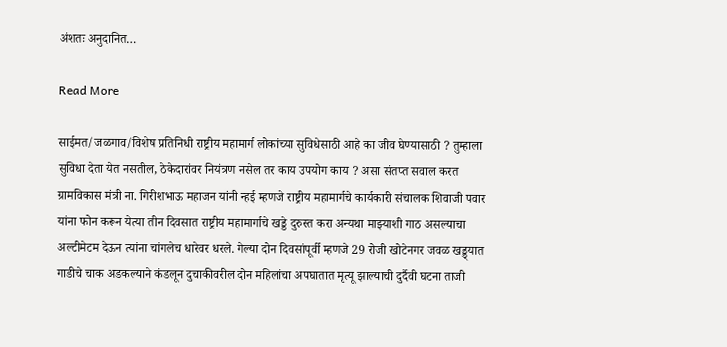अंशतः अनुदानित…

Read More

साईमत/जळगाव/विशेष प्रतिनिधी राष्ट्रीय महामार्ग लोकांच्या सुविधेसाठी आहे का जीव घेण्यासाठी ? तुम्हाला सुविधा देता येत नसतील, ठेकेदारांवर नियंत्रण नसेल तर काय उपयोग काय ? असा संतप्त सवाल करत ग्रामविकास मंत्री ना. गिरीशभाऊ महाजन यांनी न्हई म्हणजे राष्ट्रीय महामार्गचे कार्यकारी संचालक शिवाजी पवार यांना फोन करून येत्या तीन दिवसात राष्ट्रीय महामार्गाचे खड्डे दुरुस्त करा अन्यथा माझ्याशी गाठ असल्याचा अल्टीमेटम देऊन त्यांना चांगलेच धारेवर धरले. गेल्या दोन दिवसांपूर्वी म्हणजे 29 रोजी खोटेनगर जवळ खड्ड्यात गाडीचे चाक अडकल्याने कंडलून दुचाकीवरील दोन महिलांचा अपघातात मृत्यू झाल्याची दुर्दैवी घटना ताजी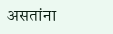असतांना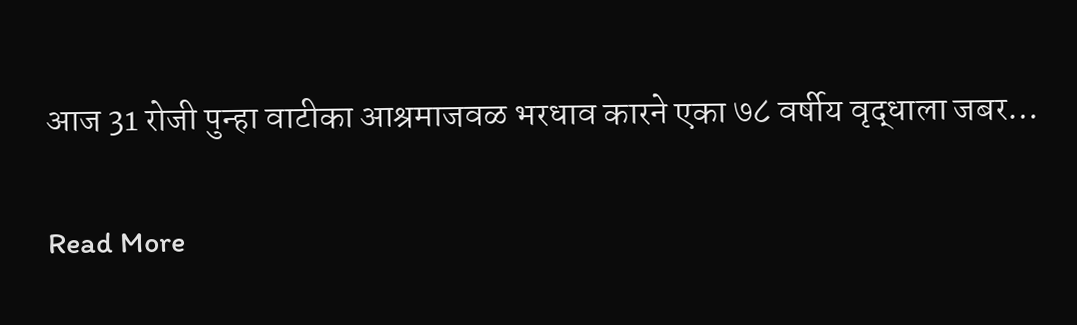आज 31 रोजी पुन्हा वाटीका आश्रमाजवळ भरधाव कारने एका ७८ वर्षीय वृद्धाला जबर…

Read More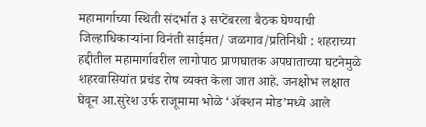महामार्गाच्या स्थिती संदर्भात ३ सप्टेंबरला बैठक घेण्याची जिल्हाधिकाऱ्यांना विनंती साईमत/ जळगाव/प्रतिनिधी : शहराच्या हद्दीतील महामार्गावरील लागोपाठ प्राणघातक अपघाताच्या घटनेमुळे शहरवासियांत प्रचंड रोष व्यक्त केला जात आहे. जनक्षोभ लक्षात घेवून आ.सुरेश उर्फ राजूमामा भोळे ‘ॲक्शन मोड’मध्ये आले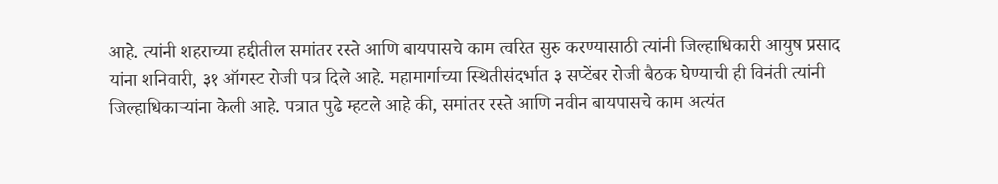आहे. त्यांनी शहराच्या हद्दीतील समांतर रस्ते आणि बायपासचे काम त्वरित सुरु करण्यासाठी त्यांनी जिल्हाधिकारी आयुष प्रसाद यांना शनिवारी, ३१ ऑगस्ट रोजी पत्र दिले आहे. महामार्गाच्या स्थितीसंदर्भात ३ सप्टेंबर रोजी बैठक घेण्याची ही विनंती त्यांनी जिल्हाधिकाऱ्यांना केली आहे. पत्रात पुढे म्हटले आहे की, समांतर रस्ते आणि नवीन बायपासचे काम अत्यंत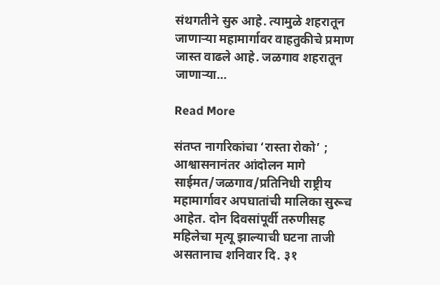संथगतीने सुरु आहे. त्यामुळे शहरातून जाणाऱ्या महामार्गावर वाहतुकीचे प्रमाण जास्त वाढले आहे. जळगाव शहरातून जाणाऱ्या…

Read More

संतप्त नागरिकांचा ‘रास्ता रोको’ ; आश्वासनानंतर आंदोलन मागे साईमत/जळगाव/प्रतिनिधी राष्ट्रीय महामार्गावर अपघातांची मालिका सुरूच आहेत. दोन दिवसांपूर्वी तरुणीसह महिलेचा मृत्यू झाल्याची घटना ताजी असतानाच शनिवार दि. ३१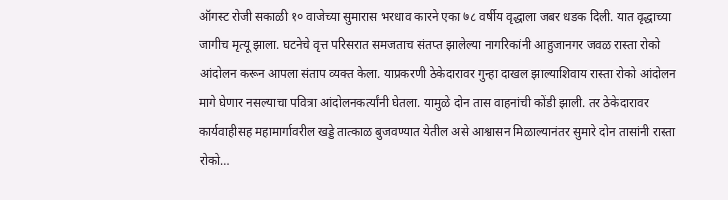ऑगस्ट रोजी सकाळी १० वाजेच्या सुमारास भरधाव कारने एका ७८ वर्षीय वृद्धाला जबर धडक दिली. यात वृद्धाच्या जागीच मृत्यू झाला. घटनेचे वृत्त परिसरात समजताच संतप्त झालेल्या नागरिकांनी आहुजानगर जवळ रास्ता रोको आंदोलन करून आपला संताप व्यक्त केला. याप्रकरणी ठेकेदारावर गुन्हा दाखल झाल्याशिवाय रास्ता रोको आंदोलन मागे घेणार नसल्याचा पवित्रा आंदोलनकर्त्यांनी घेतला. यामुळे दोन तास वाहनांची कोंडी झाली. तर ठेकेदारावर कार्यवाहीसह महामार्गावरील खड्डे तात्काळ बुजवण्यात येतील असे आश्वासन मिळाल्यानंतर सुमारे दोन तासांनी रास्ता रोको…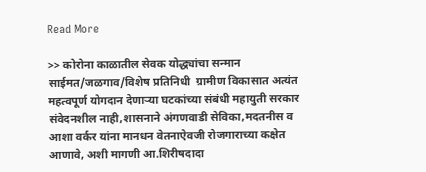Read More

>> कोरोना काळातील सेवक योद्ध्यांचा सन्मान साईमत/जळगाव/विशेष प्रतिनिधी  ग्रामीण विकासात अत्यंत महत्वपूर्ण योगदान देणाऱ्या घटकांच्या संबंधी महायुती सरकार संवेदनशील नाही,शासनाने अंगणवाडी सेविका,मदतनीस व आशा वर्कर यांना मानधन वेतनाऐवजी रोजगाराच्या कक्षेत आणावे, अशी मागणी आ.शिरीषदादा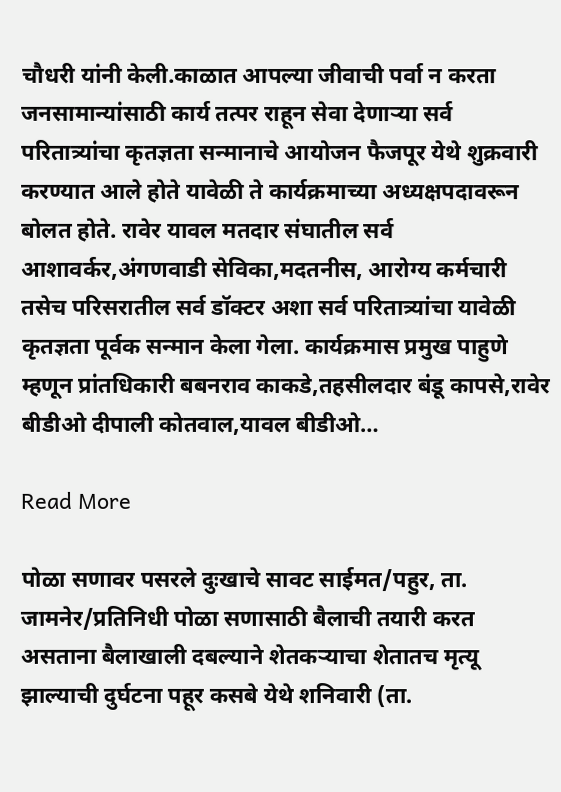चौधरी यांनी केली.काळात आपल्या जीवाची पर्वा न करता जनसामान्यांसाठी कार्य तत्पर राहून सेवा देणाऱ्या सर्व परितात्र्यांचा कृतज्ञता सन्मानाचे आयोजन फैजपूर येथे शुक्रवारी करण्यात आले होते यावेळी ते कार्यक्रमाच्या अध्यक्षपदावरून बोलत होते. रावेर यावल मतदार संघातील सर्व आशावर्कर,अंगणवाडी सेविका,मदतनीस, आरोग्य कर्मचारी तसेच परिसरातील सर्व डॉक्टर अशा सर्व परितात्र्यांचा यावेळी कृतज्ञता पूर्वक सन्मान केला गेला. कार्यक्रमास प्रमुख पाहुणे म्हणून प्रांतधिकारी बबनराव काकडे,तहसीलदार बंडू कापसे,रावेर बीडीओ दीपाली कोतवाल,यावल बीडीओ…

Read More

पोळा सणावर पसरले दुःखाचे सावट साईमत/पहुर, ता. जामनेर/प्रतिनिधी पोळा सणासाठी बैलाची तयारी करत असताना बैलाखाली दबल्याने शेतकऱ्याचा शेतातच मृत्यू झाल्याची दुर्घटना पहूर कसबे येथे शनिवारी (ता.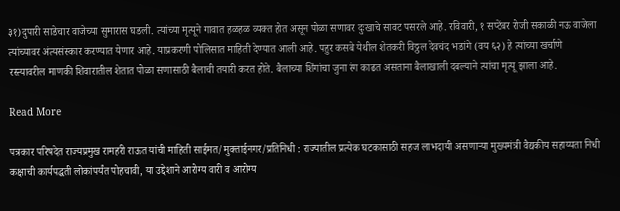३१)दुपारी साडेचार वाजेच्या सुमारास घडली. त्यांच्या मृत्यूने गावात हळहळ व्यक्त होत असून पोळा सणावर दुःखाचे सावट पसरले आहे. रविवारी, १ सप्टेंबर रोजी सकाळी नऊ वाजेला त्यांच्यावर अंत्यसंस्कार करण्यात येणार आहे. याप्रकरणी पोलिसात माहिती देण्यात आली आहे. पहुर कसबे येथील शेतकरी विठ्ठल देवचंद भडांगे (वय ६२) हे त्यांच्या खर्चाणे रस्त्यावरील माणकी शिवारातील शेतात पोळा सणासाठी बैलाची तयारी करत होते. बैलाच्या शिंगांचा जुना रंग काढत असताना बैलाखाली दबल्याने त्यांचा मृत्यू झाला आहे.

Read More

पत्रकार परिषदेत राज्यप्रमुख रामहरी राऊत यांची माहिती साईमत/मुक्ताईनगर/प्रतिनिधी : राज्यातील प्रत्येक घटकासाठी सहज लाभदायी असणाऱ्या मुख्यमंत्री वैद्यकीय सहाय्यता निधी कक्षाची कार्यपद्धती लोकांपर्यंत पोहचावी, या उद्देशाने आरोग्य वारी व आरोग्य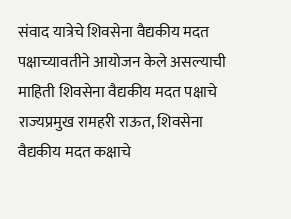संवाद यात्रेचे शिवसेना वैद्यकीय मदत पक्षाच्यावतीने आयोजन केले असल्याची माहिती शिवसेना वैद्यकीय मदत पक्षाचे राज्यप्रमुख रामहरी राऊत, शिवसेना वैद्यकीय मदत कक्षाचे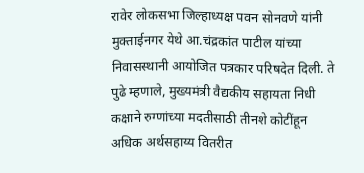रावेर लोकसभा जिल्हाध्यक्ष पवन सोनवणे यांनी मुक्ताईनगर येथे आ.चंद्रकांत पाटील यांच्या निवासस्थानी आयोजित पत्रकार परिषदेत दिली. ते पुढे म्हणाले, मुख्यमंत्री वैद्यकीय सहायता निधी कक्षाने रुग्णांच्या मदतीसाठी तीनशे कोटींहून अधिक अर्थसहाय्य वितरीत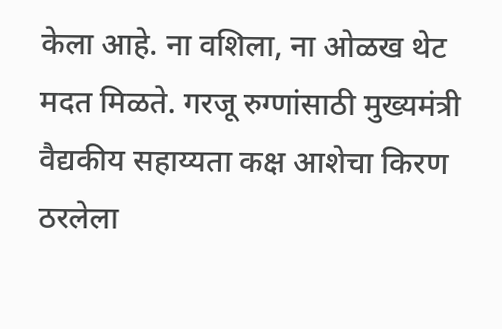केला आहे. ना वशिला, ना ओळख थेट मदत मिळते. गरजू रुग्णांसाठी मुख्यमंत्री वैद्यकीय सहाय्यता कक्ष आशेचा किरण ठरलेला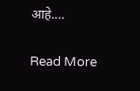आहे.…

Read More